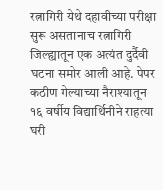रत्नागिरी येथे दहावीच्या परीक्षा सुरू असतानाच रत्नागिरी जिल्ह्यातून एक अत्यंत दुर्दैवी घटना समोर आली आहे. पेपर कठीण गेल्याच्या नैराश्यातून १६ वर्षीय विद्यार्थिनीने राहत्या घरी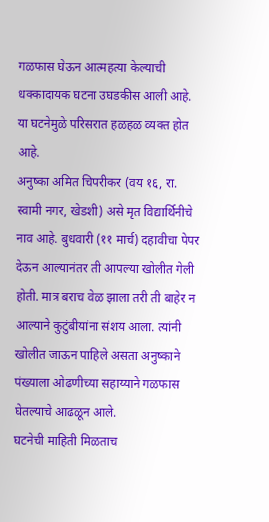गळफास घेऊन आत्महत्या केल्याची धक्कादायक घटना उघडकीस आली आहे. या घटनेमुळे परिसरात हळहळ व्यक्त होत आहे.
अनुष्का अमित चिपरीकर (वय १६, रा. स्वामी नगर, खेडशी) असे मृत विद्यार्थिनीचे नाव आहे. बुधवारी (११ मार्च) दहावीचा पेपर देऊन आल्यानंतर ती आपल्या खोलीत गेली होती. मात्र बराच वेळ झाला तरी ती बाहेर न आल्याने कुटुंबीयांना संशय आला. त्यांनी खोलीत जाऊन पाहिले असता अनुष्काने पंख्याला ओढणीच्या सहाय्याने गळफास घेतल्याचे आढळून आले.
घटनेची माहिती मिळताच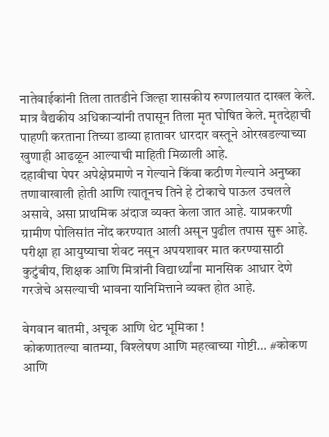नातेवाईकांनी तिला तातडीने जिल्हा शासकीय रुग्णालयात दाखल केले. मात्र वैद्यकीय अधिकाऱ्यांनी तपासून तिला मृत घोषित केले. मृतदेहाची पाहणी करताना तिच्या डाव्या हातावर धारदार वस्तूने ओरखडल्याच्या खुणाही आढळून आल्याची माहिती मिळाली आहे.
दहावीचा पेपर अपेक्षेप्रमाणे न गेल्याने किंवा कठीण गेल्याने अनुष्का तणावाखाली होती आणि त्यातूनच तिने हे टोकाचे पाऊल उचलले असावे, असा प्राथमिक अंदाज व्यक्त केला जात आहे. याप्रकरणी ग्रामीण पोलिसांत नोंद करण्यात आली असून पुढील तपास सुरू आहे.
परीक्षा हा आयुष्याचा शेवट नसून अपयशावर मात करण्यासाठी कुटुंबीय, शिक्षक आणि मित्रांनी विद्यार्थ्यांना मानसिक आधार देणे गरजेचे असल्याची भावना यानिमित्ताने व्यक्त होत आहे.

वेगवान बातमी, अचूक आणि थेट भूमिका !
कोकणातल्या बातम्या, विश्लेषण आणि महत्वाच्या गोष्टी… #कोकण आणि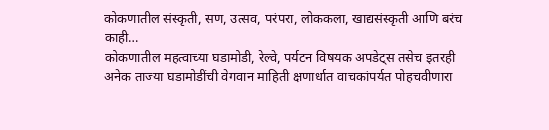कोकणातील संस्कृती, सण, उत्सव, परंपरा, लोककला, खाद्यसंस्कृती आणि बरंच काही…
कोकणातील महत्वाच्या घडामोडी, रेल्वे, पर्यटन विषयक अपडेट्स तसेच इतरही अनेक ताज्या घडामोडींची वेगवान माहिती क्षणार्धात वाचकांपर्यत पोहचवीणारा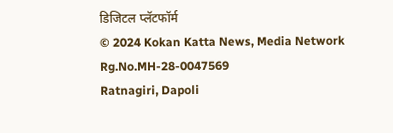डिजिटल प्लॅटफॉर्म
© 2024 Kokan Katta News, Media Network
Rg.No.MH-28-0047569
Ratnagiri, Dapoli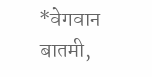*वेगवान बातमी,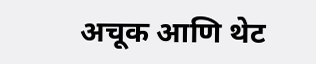अचूक आणि थेट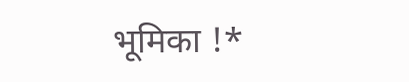भूमिका !*